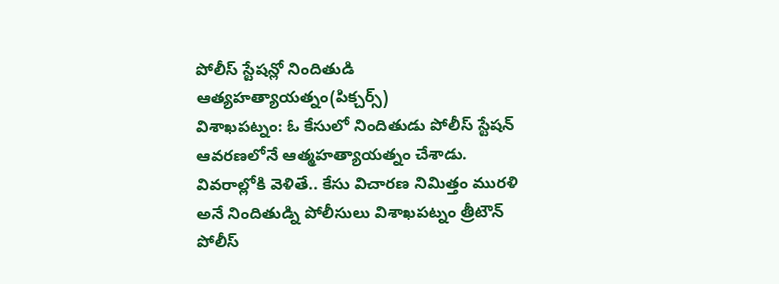పోలీస్ స్టేషన్లో నిందితుడి ఆత్యహత్యాయత్నం(పిక్చర్స్)
విశాఖపట్నం: ఓ కేసులో నిందితుడు పోలీస్ స్టేషన్ ఆవరణలోనే ఆత్మహత్యాయత్నం చేశాడు. వివరాల్లోకి వెళితే.. కేసు విచారణ నిమిత్తం మురళి అనే నిందితుడ్ని పోలీసులు విశాఖపట్నం త్రీటౌన్ పోలీస్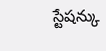స్టేషన్కు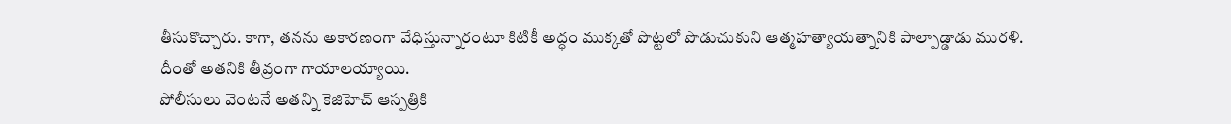తీసుకొచ్చారు. కాగా, తనను అకారణంగా వేధిస్తున్నారంటూ కిటికీ అద్ధం ముక్కతో పొట్టలో పొడుచుకుని ఆత్మహత్యాయత్నానికి పాల్పాడ్డాడు మురళి. దీంతో అతనికి తీవ్రంగా గాయాలయ్యాయి.
పోలీసులు వెంటనే అతన్ని కెజిహెచ్ ఆస్పత్రికి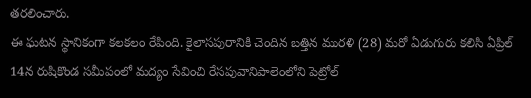తరలించారు.
ఈ ఘటన స్థానికంగా కలకలం రేపింది. కైలాసపురానికి చెందిన బత్తిన మురళి (28) మరో ఏడుగురు కలిసి ఏప్రిల్ 14న రుషికొండ సమీపంలో మద్యం సేవించి రేసపువానిపాలెంలోని పెట్రోల్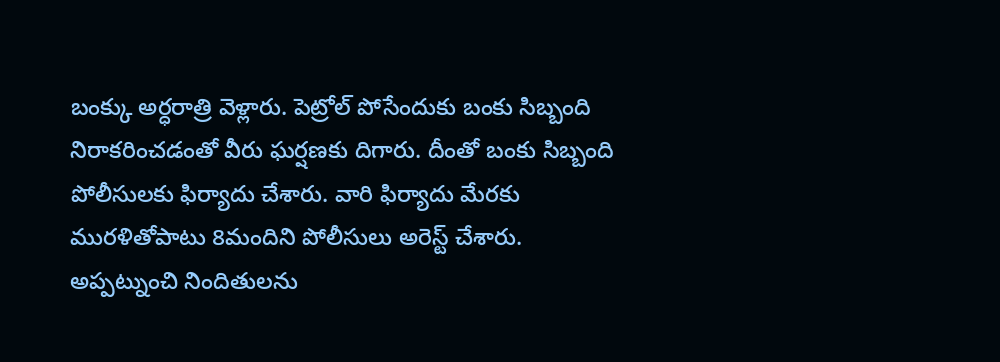బంక్కు అర్ధరాత్రి వెళ్లారు. పెట్రోల్ పోసేందుకు బంకు సిబ్బంది నిరాకరించడంతో వీరు ఘర్షణకు దిగారు. దీంతో బంకు సిబ్బంది పోలీసులకు ఫిర్యాదు చేశారు. వారి ఫిర్యాదు మేరకు మురళితోపాటు 8మందిని పోలీసులు అరెస్ట్ చేశారు.
అప్పట్నుంచి నిందితులను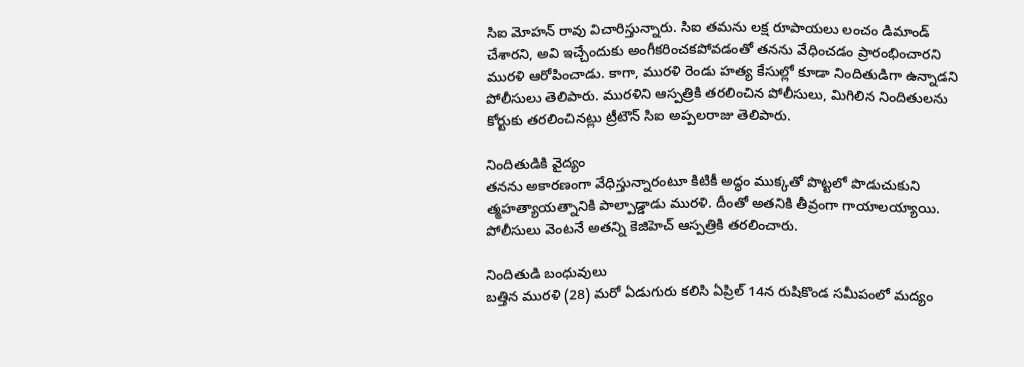సిఐ మోహన్ రావు విచారిస్తున్నారు. సిఐ తమను లక్ష రూపాయలు లంచం డిమాండ్ చేశారని, అవి ఇచ్చేందుకు అంగీకరించకపోవడంతో తనను వేధించడం ప్రారంభించారని మురళి ఆరోపించాడు. కాగా, మురళి రెండు హత్య కేసుల్లో కూడా నిందితుడిగా ఉన్నాడని పోలీసులు తెలిపారు. మురళిని ఆస్పత్రికి తరలించిన పోలీసులు, మిగిలిన నిందితులను కోర్టుకు తరలించినట్లు ట్రీటౌన్ సిఐ అప్పలరాజు తెలిపారు.

నిందితుడికి వైద్యం
తనను అకారణంగా వేధిస్తున్నారంటూ కిటికీ అద్ధం ముక్కతో పొట్టలో పొడుచుకుని త్మహత్యాయత్నానికి పాల్పాడ్డాడు మురళి. దీంతో అతనికి తీవ్రంగా గాయాలయ్యాయి. పోలీసులు వెంటనే అతన్ని కెజిహెచ్ ఆస్పత్రికి తరలించారు.

నిందితుడి బంధువులు
బత్తిన మురళి (28) మరో ఏడుగురు కలిసి ఏప్రిల్ 14న రుషికొండ సమీపంలో మద్యం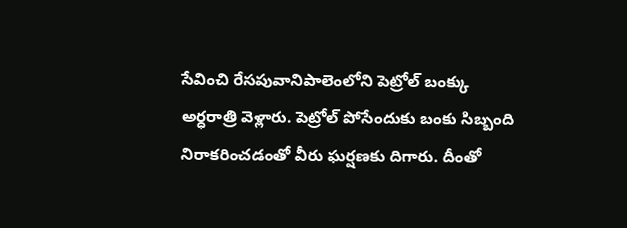సేవించి రేసపువానిపాలెంలోని పెట్రోల్ బంక్కు అర్ధరాత్రి వెళ్లారు. పెట్రోల్ పోసేందుకు బంకు సిబ్బంది నిరాకరించడంతో వీరు ఘర్షణకు దిగారు. దీంతో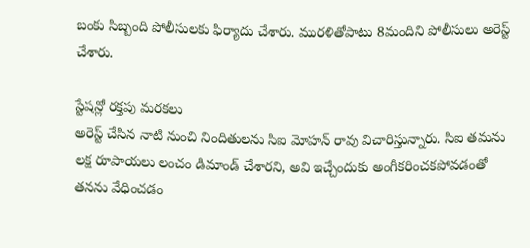బంకు సిబ్బంది పోలీసులకు ఫిర్యాదు చేశారు. మురళితోపాటు 8మందిని పోలీసులు అరెస్ట్ చేశారు.

స్టేషన్లో రక్తపు మరకలు
అరెస్ట్ చేసిన నాటి నుంచి నిందితులను సిఐ మోహన్ రావు విచారిస్తున్నారు. సిఐ తమను లక్ష రూపాయలు లంచం డిమాండ్ చేశారని, అవి ఇచ్చేందుకు అంగీకరించకపోవడంతో తనను వేధించడం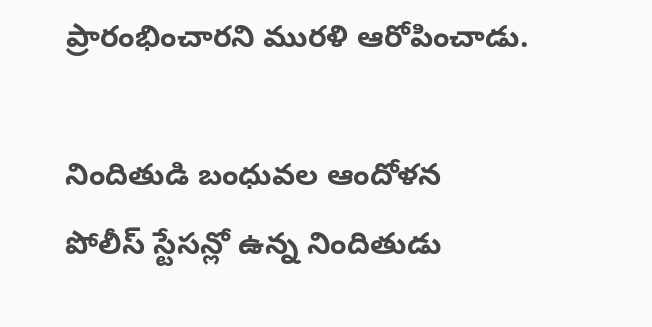ప్రారంభించారని మురళి ఆరోపించాడు.

నిందితుడి బంధువల ఆందోళన
పోలీస్ స్టేసన్లో ఉన్న నిందితుడు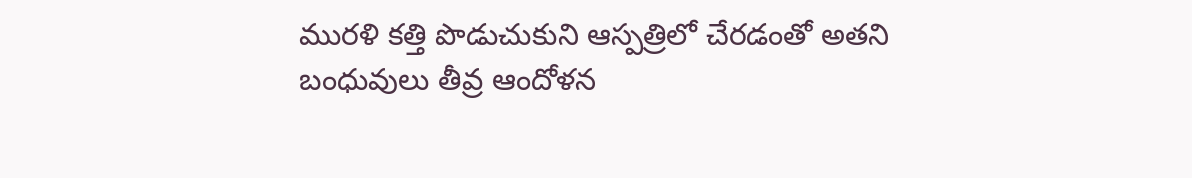మురళి కత్తి పొడుచుకుని ఆస్పత్రిలో చేరడంతో అతని బంధువులు తీవ్ర ఆందోళన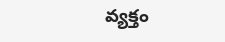వ్యక్తం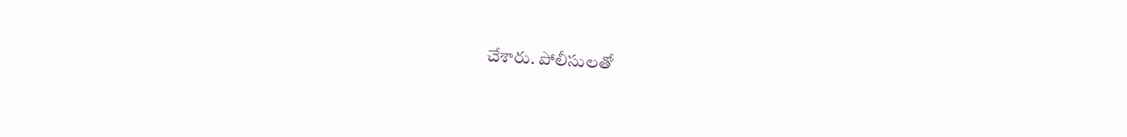చేశారు. పోలీసులతో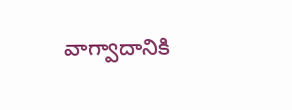వాగ్వాదానికి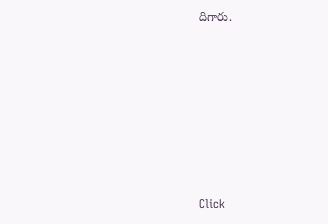దిగారు.












Click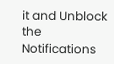it and Unblock the Notifications